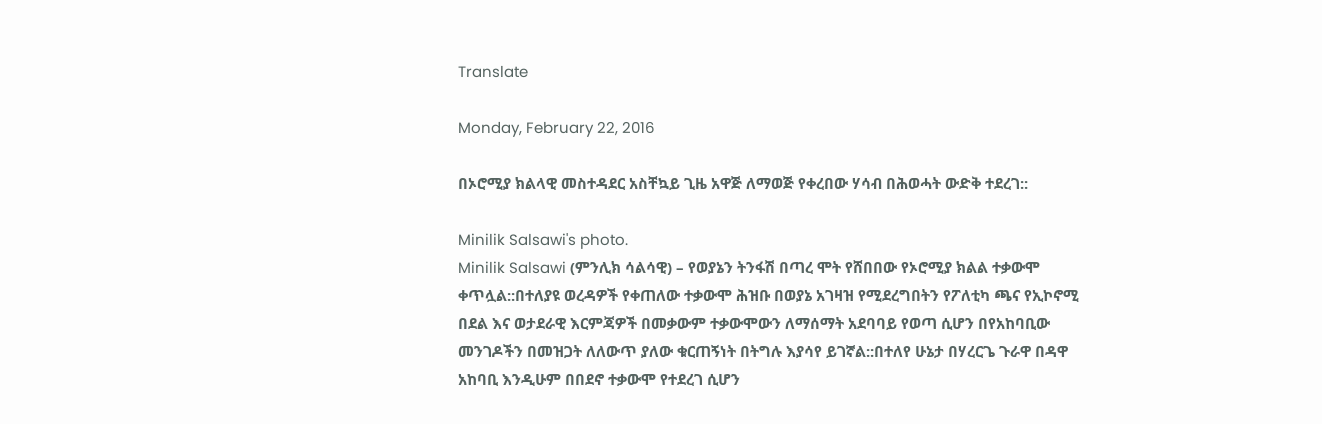Translate

Monday, February 22, 2016

በኦሮሚያ ክልላዊ መስተዳደር አስቸኳይ ጊዜ አዋጅ ለማወጅ የቀረበው ሃሳብ በሕወሓት ውድቅ ተደረገ::

Minilik Salsawi's photo.
Minilik Salsawi (ምንሊክ ሳልሳዊ) – የወያኔን ትንፋሽ በጣረ ሞት የሸበበው የኦሮሚያ ክልል ተቃውሞ ቀጥሏል::በተለያዩ ወረዳዎች የቀጠለው ተቃውሞ ሕዝቡ በወያኔ አገዛዝ የሚደረግበትን የፖለቲካ ጫና የኢኮኖሚ በደል እና ወታደራዊ እርምጃዎች በመቃውም ተቃውሞውን ለማሰማት አደባባይ የወጣ ሲሆን በየአከባቢው መንገዶችን በመዝጋት ለለውጥ ያለው ቁርጠኝነት በትግሉ እያሳየ ይገኛል::በተለየ ሁኔታ በሃረርጌ ጉራዋ በዳዋ አከባቢ እንዲሁም በበደኖ ተቃውሞ የተደረገ ሲሆን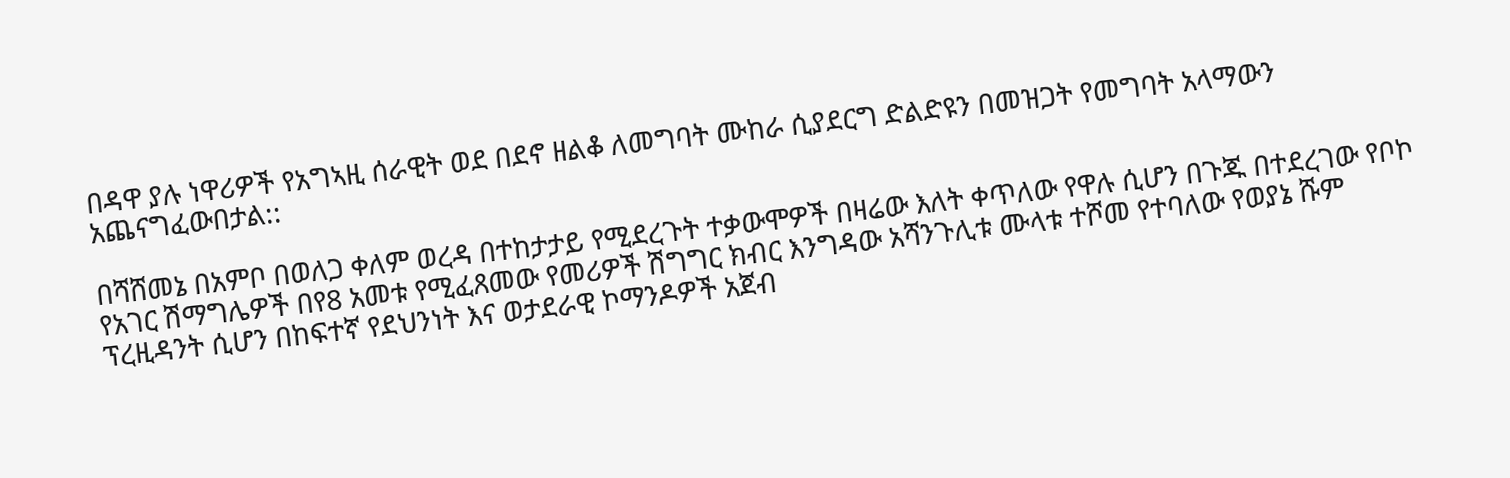በዳዋ ያሉ ነዋሪዎች የአግኣዚ ሰራዊት ወደ በደኖ ዘልቆ ለመግባት ሙከራ ሲያደርግ ድልድዩን በመዝጋት የመግባት አላማውን አጨናግፈውበታል::

በሻሸመኔ በአምቦ በወለጋ ቀለም ወረዳ በተከታታይ የሚደረጉት ተቃውሞዎች በዛሬው እለት ቀጥለው የዋሉ ሲሆን በጉጁ በተደረገው የቦኮ የአገር ሽማግሌዎች በየ8 አመቱ የሚፈጸመው የመሪዎች ሽግግር ክብር እንግዳው አሻንጉሊቱ ሙላቱ ተሾመ የተባለው የወያኔ ሹም ፕረዚዳንት ሲሆን በከፍተኛ የደህንነት እና ወታደራዊ ኮማንዶዎች አጀብ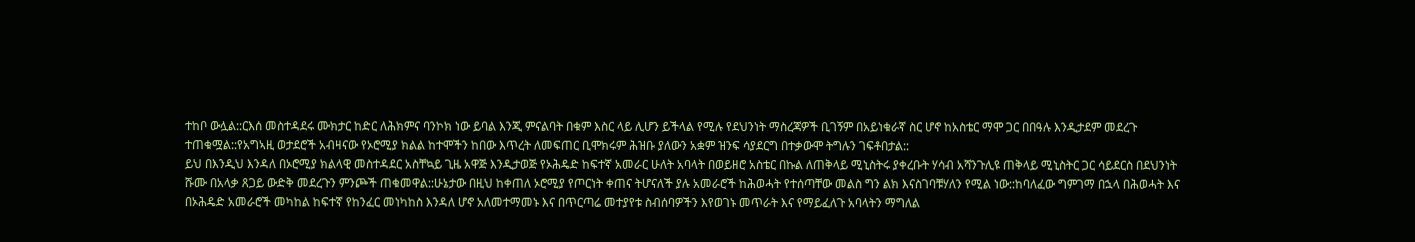ተከቦ ውሏል::ርእሰ መስተዳደሩ ሙክታር ከድር ለሕክምና ባንኮክ ነው ይባል እንጂ ምናልባት በቁም እስር ላይ ሊሆን ይችላል የሚሉ የደህንነት ማስረጃዎች ቢገኝም በአይነቁራኛ ስር ሆኖ ከአስቴር ማሞ ጋር በበዓሉ እንዲታደም መደረጉ ተጠቁሟል::የአግኣዚ ወታደሮች አብዛናው የኦሮሚያ ክልል ከተሞችን ከበው እጥረት ለመፍጠር ቢሞክሩም ሕዝቡ ያለውን አቋም ዝንፍ ሳያደርግ በተቃውሞ ትግሉን ገፍቶበታል::
ይህ በእንዲህ እንዳለ በኦሮሚያ ክልላዊ መስተዳደር አስቸኳይ ጊዜ አዋጅ እንዲታወጅ የኦሕዴድ ከፍተኛ አመራር ሁለት አባላት በወይዘሮ አስቴር በኩል ለጠቅላይ ሚኒስትሩ ያቀረቡት ሃሳብ አሻንጉሊዩ ጠቅላይ ሚኒስትር ጋር ሳይደርስ በደህንነት ሹሙ በአላቃ ጸጋይ ውድቅ መደረጉን ምንጮች ጠቁመዋል::ሁኔታው በዚህ ከቀጠለ ኦሮሚያ የጦርነት ቀጠና ትሆናለች ያሉ አመራሮች ከሕወሓት የተሰጣቸው መልስ ግን ልክ እናስገባቹሃለን የሚል ነው::ከባለፈው ግምገማ በኋላ በሕወሓት እና በኦሕዴድ አመራሮች መካከል ከፍተኛ የከንፈር መነካከስ እንዳለ ሆኖ አለመተማመኑ እና በጥርጣሬ መተያየቱ ስብሰባዎችን እየወገኑ መጥራት እና የማይፈለጉ አባላትን ማግለል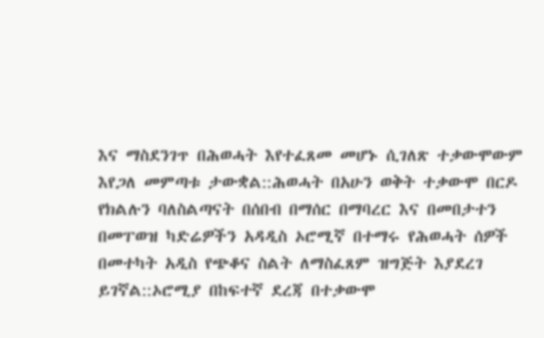እና ማስደንገጥ በሕወሓት እየተፈጸመ መሆኑ ሲገለጽ ተቃውሞውም እየጋለ መምጣቱ ታውቋል::ሕወሓት በአሁን ወቅት ተቃውሞ በርዶ የክልሉን ባለስልጣናት በሰበብ በማሰር በማባረር እና በመበታተን በመፐወዝ ካድሬዎችን አዳዲስ ኦሮሚኛ በተማሩ የሕወሓት ሰዎች በመተካት አዲስ የጭቆና ስልት ለማስፈጸም ዝግጅት እያደረገ ይገኛል::ኦሮሚያ በከፍተኛ ደረጃ በተቃውሞ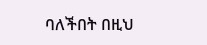ባለችበት በዚህ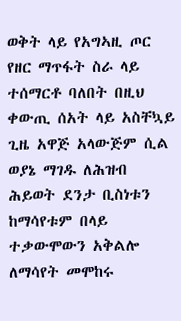ወቅት ላይ የአግኣዚ ጦር የዘር ማጥፋት ስራ ላይ ተሰማርቶ ባለበት በዚህ ቀውጢ ሰአት ላይ አስቸኳይ ጊዜ አዋጅ አላውጅም ሲል ወያኔ ማገዱ ለሕዝብ ሕይወት ደንታ ቢስነቱን ከማሳየቱም በላይ ተቃውሞውን አቅልሎ ለማሳየት መሞከሩ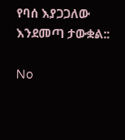የባሰ እያጋጋለው እንደመጣ ታውቋል::

No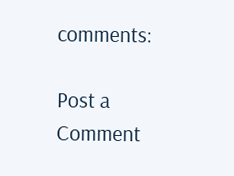comments:

Post a Comment